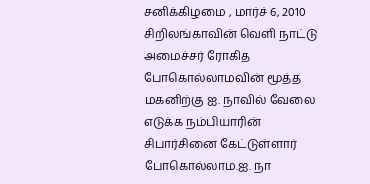சனிக்கிழமை , மார்ச் 6, 2010
சிறிலங்காவின் வெளி நாட்டு அமைச்சர் ரோகித போகொல்லாமவின் மூத்த மகனிற்கு ஐ. நாவில் வேலை எடுக்க நம்பியாரின் சிபார்சினை கேட்டுள்ளார் போகொல்லாம.ஐ. நா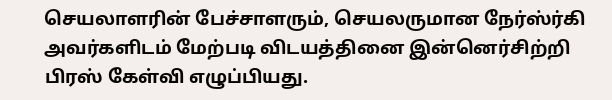செயலாளரின் பேச்சாளரும், செயலருமான நேர்ஸ்ர்கி அவர்களிடம் மேற்படி விடயத்தினை இன்னெர்சிற்றி பிரஸ் கேள்வி எழுப்பியது.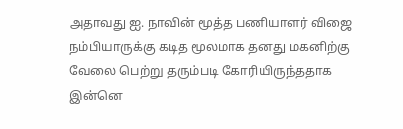அதாவது ஐ. நாவின் மூத்த பணியாளர் விஜை நம்பியாருக்கு கடித மூலமாக தனது மகனிற்கு வேலை பெற்று தரும்படி கோரியிருந்ததாக இன்னெ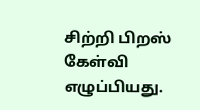சிற்றி பிறஸ் கேள்வி எழுப்பியது.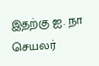இதற்கு ஐ. நா செயலர்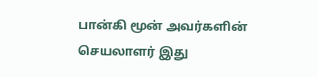பான்கி மூன் அவர்களின் செயலாளர் இது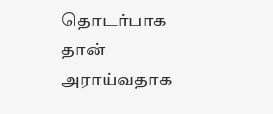தொடர்பாக தான் அராய்வதாக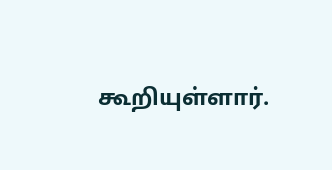கூறியுள்ளார்.